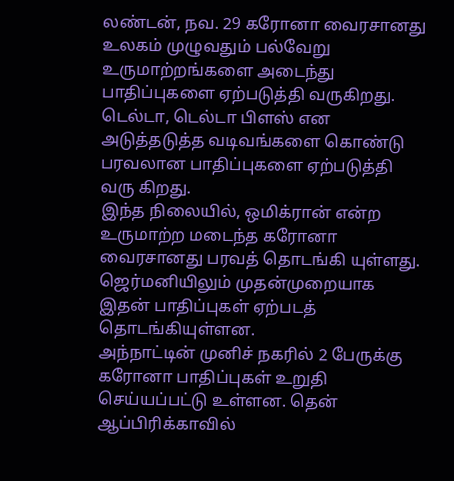லண்டன், நவ. 29 கரோனா வைரசானது உலகம் முழுவதும் பல்வேறு உருமாற்றங்களை அடைந்து பாதிப்புகளை ஏற்படுத்தி வருகிறது. டெல்டா, டெல்டா பிளஸ் என அடுத்தடுத்த வடிவங்களை கொண்டு பரவலான பாதிப்புகளை ஏற்படுத்தி வரு கிறது.
இந்த நிலையில், ஒமிக்ரான் என்ற உருமாற்ற மடைந்த கரோனா வைரசானது பரவத் தொடங்கி யுள்ளது. ஜெர்மனியிலும் முதன்முறையாக இதன் பாதிப்புகள் ஏற்படத் தொடங்கியுள்ளன.
அந்நாட்டின் முனிச் நகரில் 2 பேருக்கு கரோனா பாதிப்புகள் உறுதி செய்யப்பட்டு உள்ளன. தென் ஆப்பிரிக்காவில்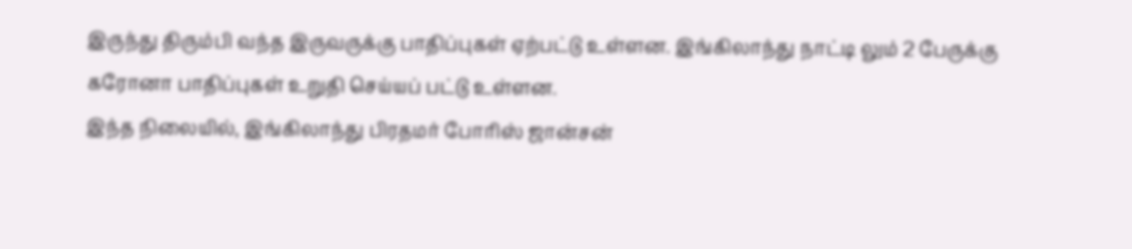இருந்து திரும்பி வந்த இருவருக்கு பாதிப்புகள் ஏற்பட்டு உள்ளன. இங்கிலாந்து நாட்டி லும் 2 பேருக்கு கரோனா பாதிப்புகள் உறுதி செய்யப் பட்டு உள்ளன.
இந்த நிலையில், இங்கிலாந்து பிரதமர் போரிஸ் ஜான்சன்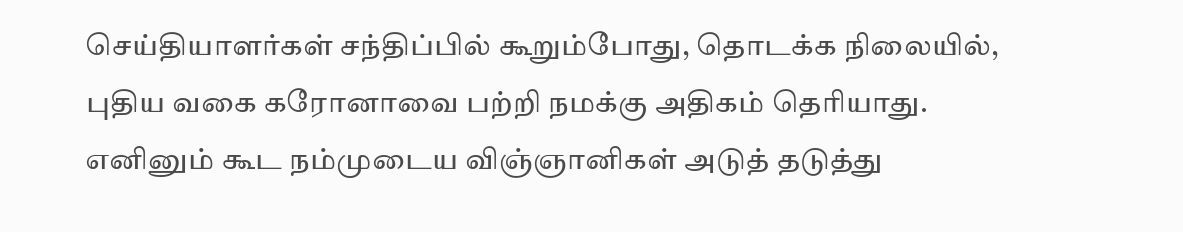செய்தியாளர்கள் சந்திப்பில் கூறும்போது, தொடக்க நிலையில், புதிய வகை கரோனாவை பற்றி நமக்கு அதிகம் தெரியாது.
எனினும் கூட நம்முடைய விஞ்ஞானிகள் அடுத் தடுத்து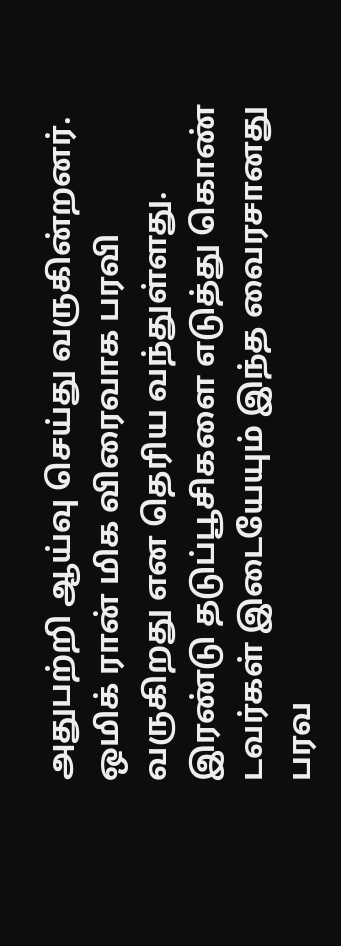அதுபற்றி ஆய்வு செய்து வருகின்றனர். ஒமிக் ரான் மிக விரைவாக பரவி வருகிறது என தெரிய வந்துள்ளது. இரண்டு தடுப்பூசிகளை எடுத்து கொண் டவர்கள் இடையேயும் இந்த வைரசானது பரவ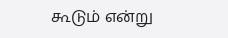கூடும் என்று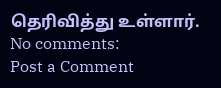தெரிவித்து உள்ளார்.
No comments:
Post a Comment